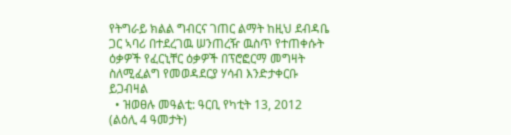የትግራይ ክልል ግብርና ገጠር ልማት ከዚህ ደብዳቤ ጋር ኣባሪ በተደረገዉ ሠንጠረዥ ዉስጥ የተጠቀሱት ዕቃዎች የፈርኒቸር ዕቃዎች በፕሮፎርማ መግዛት ስለሚፈልግ የመወዳደርያ ሃሳብ እንድታቀርቡ ይጋብዛል
  • ዝወፀሉ መዓልቲ: ዓርቢ የካቲት 13, 2012 (ልዕሊ 4 ዓመታት)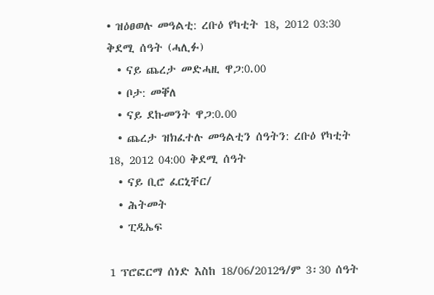• ዝዕፀወሉ መዓልቲ: ረቡዕ የካቲት 18, 2012 03:30 ቅደሚ ሰዓት (ሓሊፉ)
  • ናይ ጨረታ መድሓዚ ዋጋ:0.00
  • ቦታ: መቐለ
  • ናይ ደኩመንት ዋጋ:0.00
  • ጨረታ ዝክፈተሉ መዓልቲን ሰዓትን: ረቡዕ የካቲት 18, 2012 04:00 ቅደሚ ሰዓት
  • ናይ ቢሮ ፈርኒቸር/
  • ሕትመት
  • ፒዲኤፍ

1 ፕሮፎርማ ሰነድ እስከ 18/06/2012ዓ/ም 3፡30 ሰዓት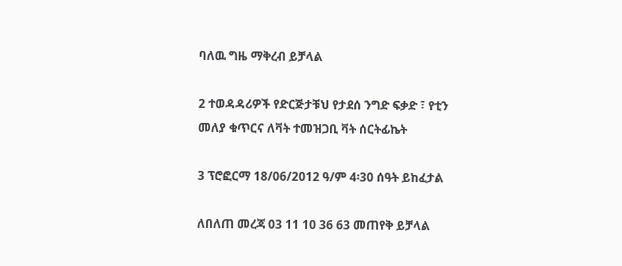ባለዉ ግዜ ማቅረብ ይቻላል

2 ተወዳዳሪዎች የድርጅታቹህ የታደሰ ንግድ ፍቃድ ፣ የቲን መለያ ቁጥርና ለቫት ተመዝጋቢ ቫት ሰርትፊኬት

3 ፕሮፎርማ 18/06/2012 ዓ/ም 4፡30 ሰዓት ይከፈታል

ለበለጠ መረጃ 03 11 10 36 63 መጠየቅ ይቻላል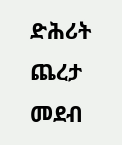ድሕሪት
ጨረታ መደብ